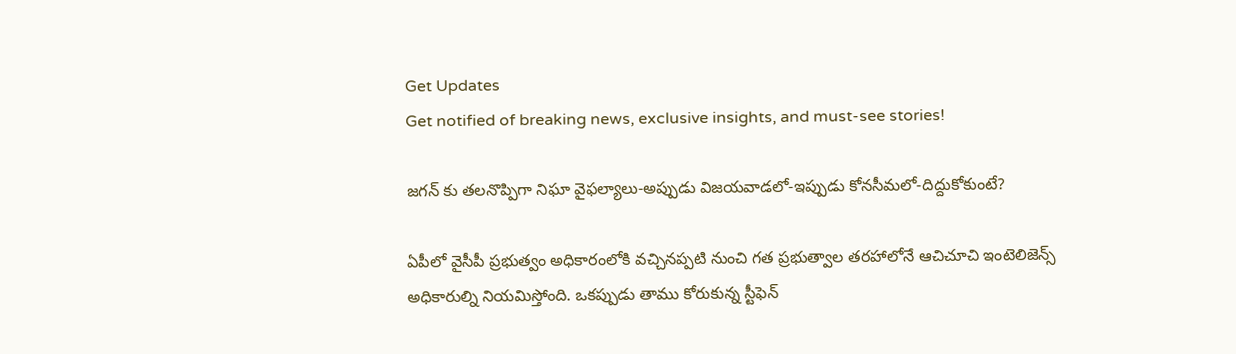Get Updates
Get notified of breaking news, exclusive insights, and must-see stories!

జగన్ కు తలనొప్పిగా నిఘా వైఫల్యాలు-అప్పుడు విజయవాడలో-ఇప్పుడు కోనసీమలో-దిద్దుకోకుంటే?

ఏపీలో వైసీపీ ప్రభుత్వం అధికారంలోకి వచ్చినప్పటి నుంచి గత ప్రభుత్వాల తరహాలోనే ఆచిచూచి ఇంటెలిజెన్స్ అధికారుల్ని నియమిస్తోంది. ఒకప్పుడు తాము కోరుకున్న స్టీఫెన్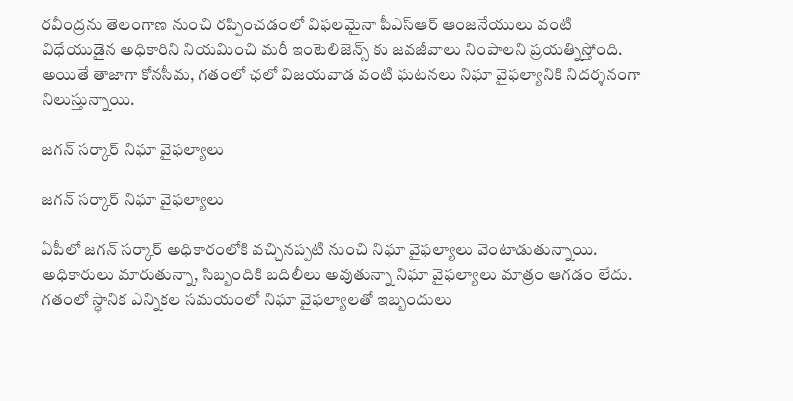రవీంద్రను తెలంగాణ నుంచి రప్పించడంలో విఫలమైనా పీఎస్ఆర్ ఆంజనేయులు వంటి విధేయుడైన అధికారిని నియమించి మరీ ఇంటెలిజెన్స్ కు జవజీవాలు నింపాలని ప్రయత్నిస్తోంది. అయితే తాజాగా కోనసీమ, గతంలో ఛలో విజయవాడ వంటి ఘటనలు నిఘా వైఫల్యానికి నిదర్శనంగా నిలుస్తున్నాయి.

జగన్ సర్కార్ నిఘా వైఫల్యాలు

జగన్ సర్కార్ నిఘా వైఫల్యాలు

ఏపీలో జగన్ సర్కార్ అధికారంలోకి వచ్చినప్పటి నుంచి నిఘా వైఫల్యాలు వెంటాడుతున్నాయి. అధికారులు మారుతున్నా, సిబ్బందికి బదిలీలు అవుతున్నా నిఘా వైఫల్యాలు మాత్రం ఆగడం లేదు. గతంలో స్ధానిక ఎన్నికల సమయంలో నిఘా వైఫల్యాలతో ఇబ్బందులు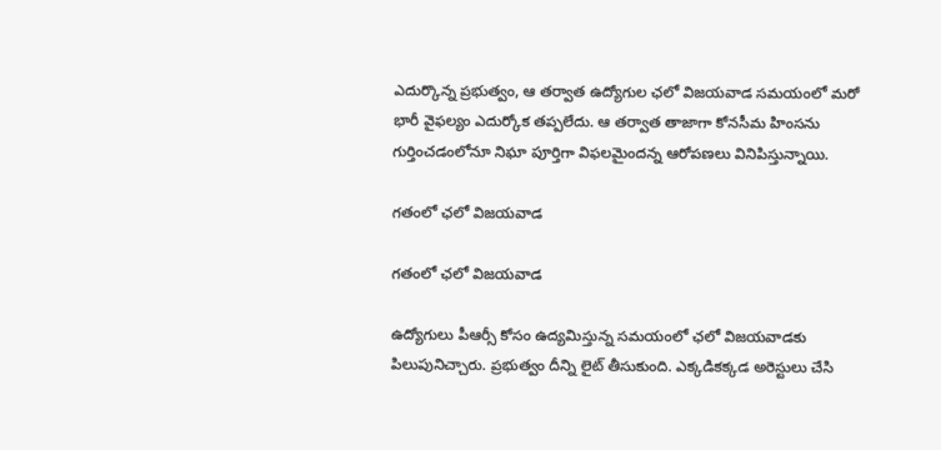ఎదుర్కొన్న ప్రభుత్వం, ఆ తర్వాత ఉద్యోగుల ఛలో విజయవాడ సమయంలో మరో భారీ వైఫల్యం ఎదుర్కోక తప్పలేదు. ఆ తర్వాత తాజాగా కోనసీమ హింసను గుర్తించడంలోనూ నిఘా పూర్తిగా విఫలమైందన్న ఆరోపణలు వినిపిస్తున్నాయి.

గతంలో ఛలో విజయవాడ

గతంలో ఛలో విజయవాడ

ఉద్యోగులు పీఆర్సీ కోసం ఉద్యమిస్తున్న సమయంలో ఛలో విజయవాడకు పిలుపునిచ్చారు. ప్రభుత్వం దీన్ని లైట్ తీసుకుంది. ఎక్కడికక్కడ అరెస్టులు చేసి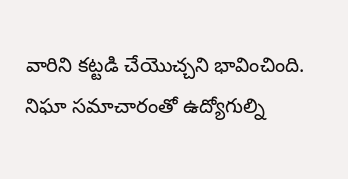వారిని కట్టడి చేయొచ్చని భావించింది. నిఘా సమాచారంతో ఉద్యోగుల్ని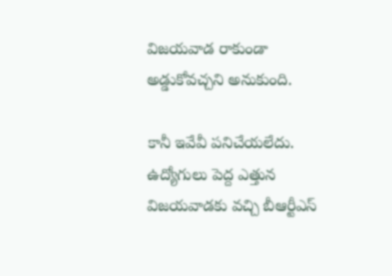విజయవాడ రాకుండా అడ్డుకోవచ్చని అనుకుంది.

కానీ ఇవేవీ పనిచేయలేదు. ఉద్యోగులు పెద్ద ఎత్తున విజయవాడకు వచ్చి బీఆర్టీఎస్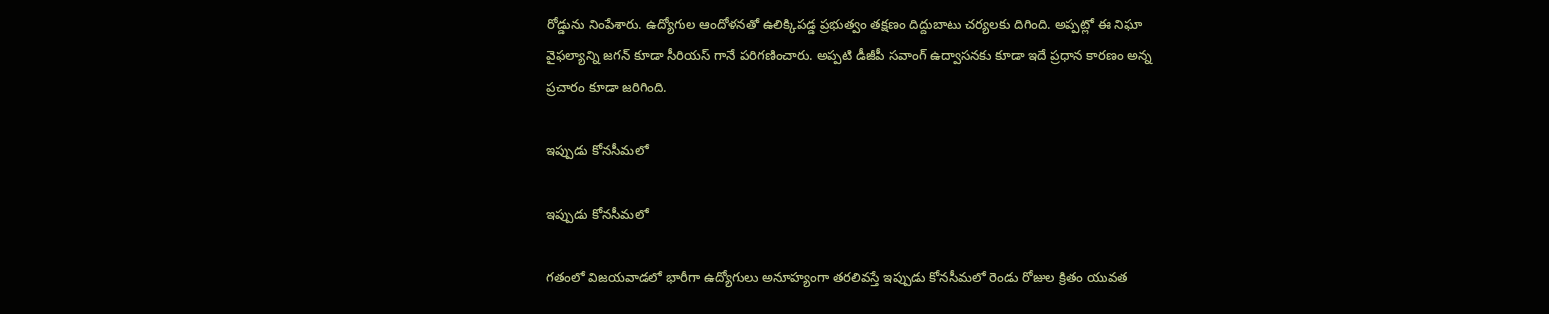రోడ్డును నింపేశారు. ఉద్యోగుల ఆందోళనతో ఉలిక్కిపడ్డ ప్రభుత్వం తక్షణం దిద్దుబాటు చర్యలకు దిగింది. అప్పట్లో ఈ నిఘా వైఫల్యాన్ని జగన్ కూడా సీరియస్ గానే పరిగణించారు. అప్పటి డీజీపీ సవాంగ్ ఉద్వాసనకు కూడా ఇదే ప్రధాన కారణం అన్న ప్రచారం కూడా జరిగింది.

ఇప్పుడు కోనసీమలో

ఇప్పుడు కోనసీమలో

గతంలో విజయవాడలో భారీగా ఉద్యోగులు అనూహ్యంగా తరలివస్తే ఇప్పుడు కోనసీమలో రెండు రోజుల క్రితం యువత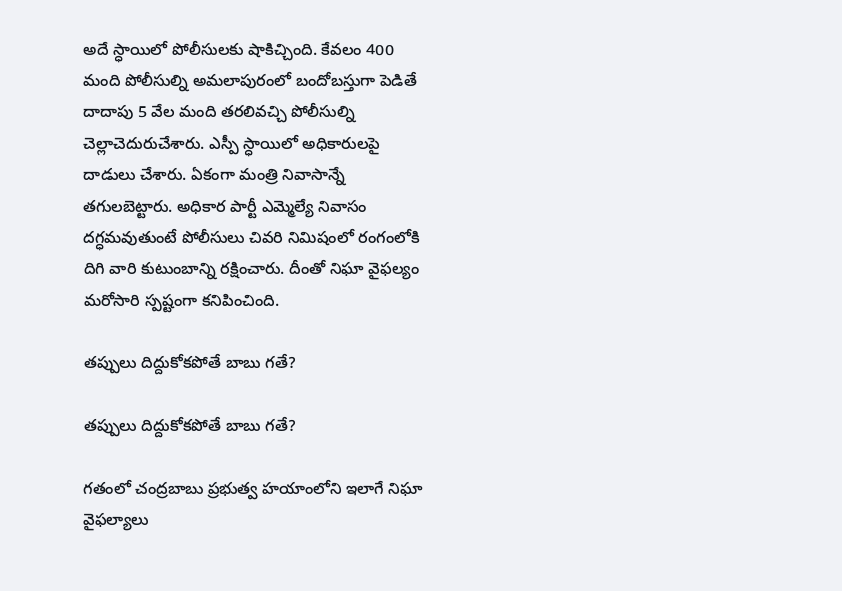అదే స్ధాయిలో పోలీసులకు షాకిచ్చింది. కేవలం 400 మంది పోలీసుల్ని అమలాపురంలో బందోబస్తుగా పెడితే దాదాపు 5 వేల మంది తరలివచ్చి పోలీసుల్ని చెల్లాచెదురుచేశారు. ఎస్పీ స్ధాయిలో అధికారులపై దాడులు చేశారు. ఏకంగా మంత్రి నివాసాన్నే తగులబెట్టారు. అధికార పార్టీ ఎమ్మెల్యే నివాసం దగ్ధమవుతుంటే పోలీసులు చివరి నిమిషంలో రంగంలోకి దిగి వారి కుటుంబాన్ని రక్షించారు. దీంతో నిఘా వైఫల్యం మరోసారి స్పష్టంగా కనిపించింది.

తప్పులు దిద్దుకోకపోతే బాబు గతే?

తప్పులు దిద్దుకోకపోతే బాబు గతే?

గతంలో చంద్రబాబు ప్రభుత్వ హయాంలోని ఇలాగే నిఘా వైఫల్యాలు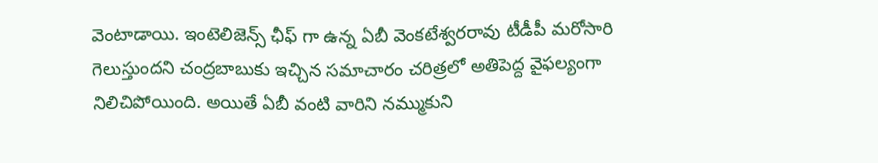వెంటాడాయి. ఇంటెలిజెన్స్ ఛీఫ్ గా ఉన్న ఏబీ వెంకటేశ్వరరావు టీడీపీ మరోసారి గెలుస్తుందని చంద్రబాబుకు ఇచ్చిన సమాచారం చరిత్రలో అతిపెద్ద వైఫల్యంగా నిలిచిపోయింది. అయితే ఏబీ వంటి వారిని నమ్ముకుని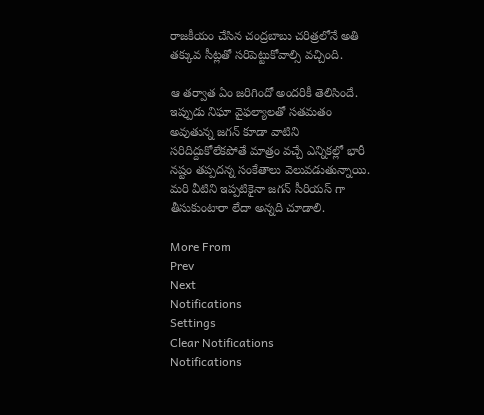రాజకీయం చేసిన చంద్రబాబు చరిత్రలోనే అతి తక్కువ సీట్లతో సరిపెట్టుకోవాల్సి వచ్చింది.

ఆ తర్వాత ఏం జరిగిందో అందరికీ తెలిసిందే. ఇప్పుడు నిఘా వైఫల్యాలతో సతమతం అవుతున్న జగన్ కూడా వాటిని సరిదిద్దుకోలేకపోతే మాత్రం వచ్చే ఎన్నికల్లో భారీ నష్టం తప్పదన్న సంకేతాలు వెలువడుతున్నాయి. మరి వీటిని ఇప్పటికైనా జగన్ సీరియస్ గా తీసుకుంటారా లేదా అన్నది చూడాలి.

More From
Prev
Next
Notifications
Settings
Clear Notifications
Notifications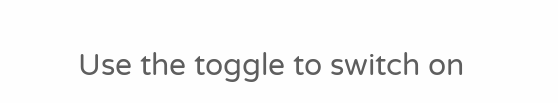Use the toggle to switch on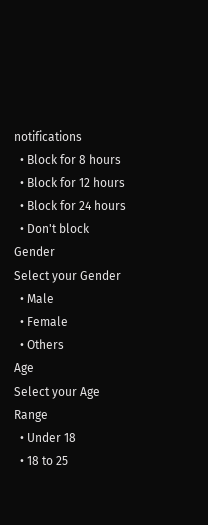notifications
  • Block for 8 hours
  • Block for 12 hours
  • Block for 24 hours
  • Don't block
Gender
Select your Gender
  • Male
  • Female
  • Others
Age
Select your Age Range
  • Under 18
  • 18 to 25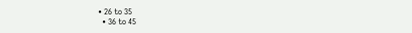• 26 to 35
  • 36 to 45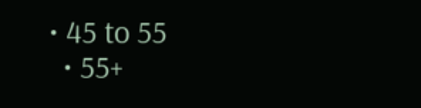• 45 to 55
  • 55+